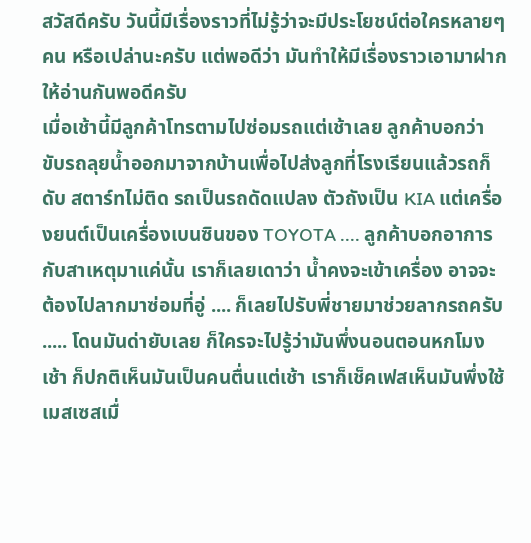สวัสดีครับ วันนี้มีเรื่องราวที่ไม่รู้ว่าจะมีประโยชน์ต่อใครหลายๆ คน หรือเปล่านะครับ แต่พอดีว่า มันทำให้มีเรื่องราวเอามาฝากให้อ่านกันพอดีครับ
เมื่อเช้านี้มีลูกค้าโทรตามไปซ่อมรถแต่เช้าเลย ลูกค้าบอกว่า ขับรถลุยน้ำออกมาจากบ้านเพื่อไปส่งลูกที่โรงเรียนแล้วรถก็ดับ สตาร์ทไม่ติด รถเป็นรถดัดแปลง ตัวถังเป็น KIA แต่เครื่องยนต์เป็นเครื่องเบนซินของ TOYOTA .... ลูกค้าบอกอาการกับสาเหตุมาแค่นั้น เราก็เลยเดาว่า น้ำคงจะเข้าเครื่อง อาจจะต้องไปลากมาซ่อมที่อู่ .... ก็เลยไปรับพี่ชายมาช่วยลากรถครับ ..... โดนมันด่ายับเลย ก็ใครจะไปรู้ว่ามันพึ่งนอนตอนหกโมงเช้า ก็ปกติเห็นมันเป็นคนตื่นแต่เช้า เราก็เช็คเฟสเห็นมันพึ่งใช้เมสเซสเมื่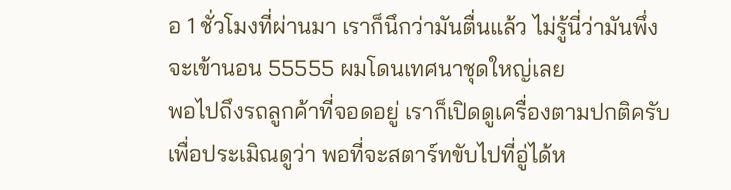อ 1 ชั่วโมงที่ผ่านมา เราก็นึกว่ามันตื่นแล้ว ไม่รู้นี่ว่ามันพึ่งจะเข้านอน 55555 ผมโดนเทศนาชุดใหญ่เลย
พอไปถึงรถลูกค้าที่จอดอยู่ เราก็เปิดดูเครื่องตามปกติครับ เพื่อประเมิณดูว่า พอที่จะสตาร์ทขับไปที่อู่ได้ห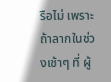รือไม่ เพราะถ้าลากในช่วงเช้าๆ ที่ ผู้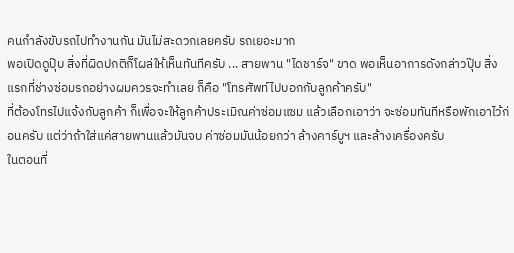คนกำลังขับรถไปทำงานกัน มันไม่สะดวกเลยครับ รถเยอะมาก
พอเปิดดูปุ๊บ สิ่งที่ผิดปกติก็โผล่ให้เห็นทันทีครับ ... สายพาน "ไดชาร์จ" ขาด พอเห็นอาการดังกล่าวปุ๊บ สิ่งแรกที่ช่างซ่อมรถอย่างผมควรจะทำเลย ก็คือ "โทรศัพท์ไปบอกกับลูกค้าครับ"
ที่ต้องโทรไปแจ้งกับลูกค้า ก็เพื่อจะให้ลูกค้าประเมิณค่าซ่อมแซม แล้วเลือกเอาว่า จะซ่อมทันทีหรือพักเอาไว้ก่อนครับ แต่ว่าถ้าใส่แค่สายพานแล้วมันจบ ค่าซ่อมมันน้อยกว่า ล้างคาร์บูฯ และล้างเครื่องครับ
ในตอนที่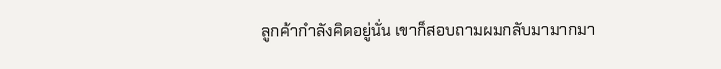ลูกค้ากำลังคิดอยู่นั่น เขาก็สอบถามผมกลับมามากมา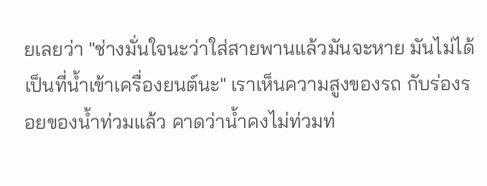ยเลยว่า "ช่างมั่นใจนะว่าใส่สายพานแล้วมันจะหาย มันไม่ได้เป็นที่น้ำเข้าเครื่องยนต์นะ" เราเห็นความสูงของรถ กับร่องรอยของน้ำท่วมแล้ว คาดว่าน้ำคงไม่ท่วมท่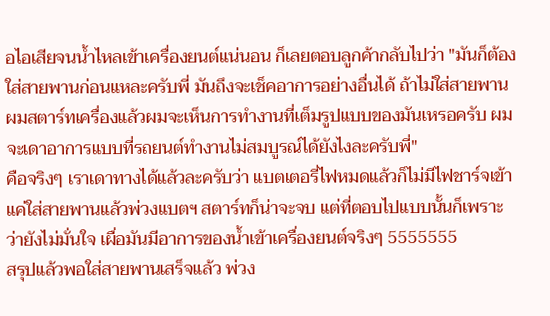อไอเสียจนน้ำไหลเข้าเครื่องยนต์แน่นอน ก็เลยตอบลูกค้ากลับไปว่า "มันก็ต้องใส่สายพานก่อนแหละครับพี่ มันถึงจะเช็คอาการอย่างอื่นได้ ถ้าไม่ใส่สายพาน ผมสตาร์ทเครื่องแล้วผมจะเห็นการทำงานที่เต็มรูปแบบของมันเหรอครับ ผมจะเดาอาการแบบที่รถยนต์ทำงานไม่สมบูรณ์ได้ยังไงละครับพี่"
คือจริงๆ เราเดาทางได้แล้วละครับว่า แบตเตอรี่ไฟหมดแล้วก็ไม่มีไฟชาร์จเข้า แค่ใส่สายพานแล้วพ่วงแบตฯ สตาร์ทก็น่าจะจบ แต่ที่ตอบไปแบบนั้นก็เพราะว่ายังไม่มั่นใจ เผื่อมันมีอาการของน้ำเข้าเครื่องยนต์จริงๆ 5555555
สรุปแล้วพอใส่สายพานเสร็จแล้ว พ่วง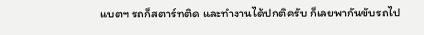แบตฯ รถก็สตาร์ทติด และทำงานได้ปกติครับ ก็เลยพากันขับรถไป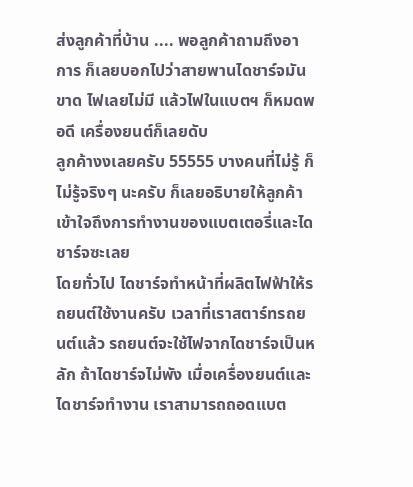ส่งลูกค้าที่บ้าน .... พอลูกค้าถามถึงอาการ ก็เลยบอกไปว่าสายพานไดชาร์จมันขาด ไฟเลยไม่มี แล้วไฟในแบตฯ ก็หมดพอดี เครื่องยนต์ก็เลยดับ
ลูกค้างงเลยครับ 55555 บางคนที่ไม่รู้ ก็ไม่รู้จริงๆ นะครับ ก็เลยอธิบายให้ลูกค้าเข้าใจถึงการทำงานของแบตเตอรี่และไดชาร์จซะเลย
โดยทั่วไป ไดชาร์จทำหน้าที่ผลิตไฟฟ้าให้รถยนต์ใช้งานครับ เวลาที่เราสตาร์ทรถยนต์แล้ว รถยนต์จะใช้ไฟจากไดชาร์จเป็นหลัก ถ้าไดชาร์จไม่พัง เมื่อเครื่องยนต์และไดชาร์จทำงาน เราสามารถถอดแบต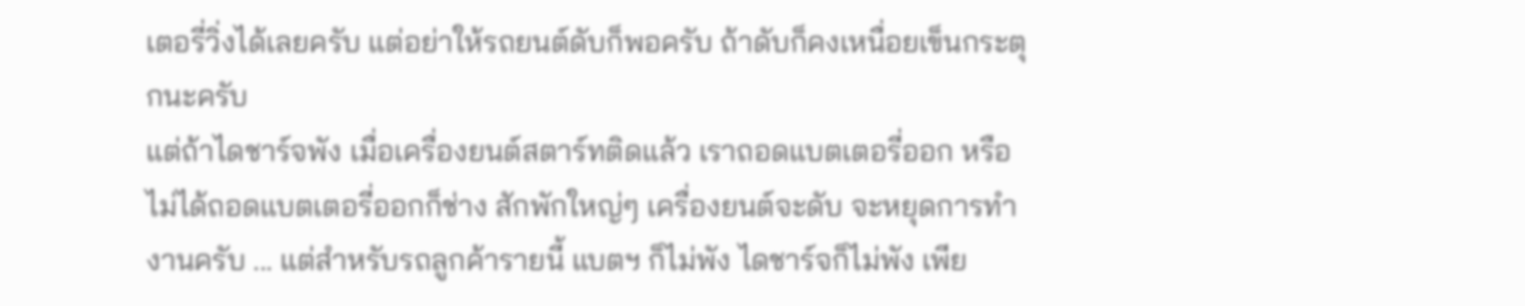เตอรี่วิ่งได้เลยครับ แต่อย่าให้รถยนต์ดับก็พอครับ ถ้าดับก็คงเหนื่อยเข็นกระตุกนะครับ
แต่ถ้าไดชาร์จพัง เมื่อเครื่องยนต์สตาร์ทติดแล้ว เราถอดแบตเตอรี่ออก หรือไม่ได้ถอดแบตเตอรี่ออกก็ช่าง สักพักใหญ่ๆ เครื่องยนต์จะดับ จะหยุดการทำงานครับ ... แต่สำหรับรถลูกค้ารายนี้ แบตฯ ก็ไม่พัง ไดชาร์จก็ไม่พัง เพีย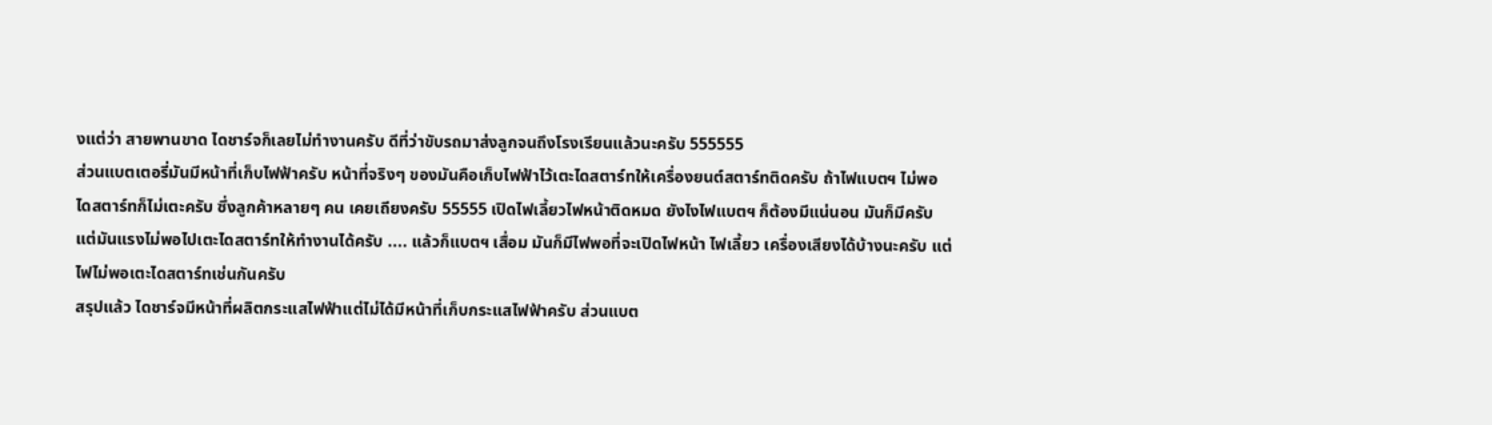งแต่ว่า สายพานขาด ไดชาร์จก็เลยไม่ทำงานครับ ดีที่ว่าขับรถมาส่งลูกจนถึงโรงเรียนแล้วนะครับ 555555
ส่วนแบตเตอรี่มันมีหน้าที่เก็บไฟฟ้าครับ หน้าที่จริงๆ ของมันคือเก็บไฟฟ้าไว้เตะไดสตาร์ทให้เครื่องยนต์สตาร์ทติดครับ ถ้าไฟแบตฯ ไม่พอ ไดสตาร์ทก็ไม่เตะครับ ซึ่งลูกค้าหลายๆ คน เคยเถียงครับ 55555 เปิดไฟเลี้ยวไฟหน้าติดหมด ยังไงไฟแบตฯ ก็ต้องมีแน่นอน มันก็มีครับ แต่มันแรงไม่พอไปเตะไดสตาร์ทให้ทำงานได้ครับ .... แล้วก็แบตฯ เสื่อม มันก็มีไฟพอที่จะเปิดไฟหน้า ไฟเลี้ยว เครื่องเสียงได้บ้างนะครับ แต่ไฟไม่พอเตะไดสตาร์ทเช่นกันครับ
สรุปแล้ว ไดชาร์จมีหน้าที่ผลิตกระแสไฟฟ้าแต่ไม่ได้มีหน้าที่เก็บกระแสไฟฟ้าครับ ส่วนแบต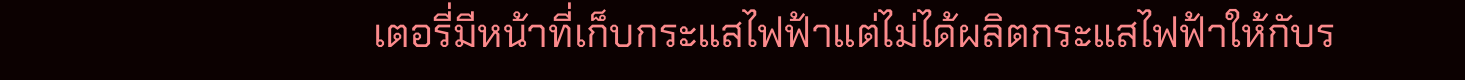เตอรี่มีหน้าที่เก็บกระแสไฟฟ้าแต่ไม่ได้ผลิตกระแสไฟฟ้าให้กับร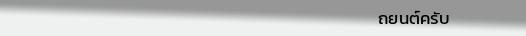ถยนต์ครับ